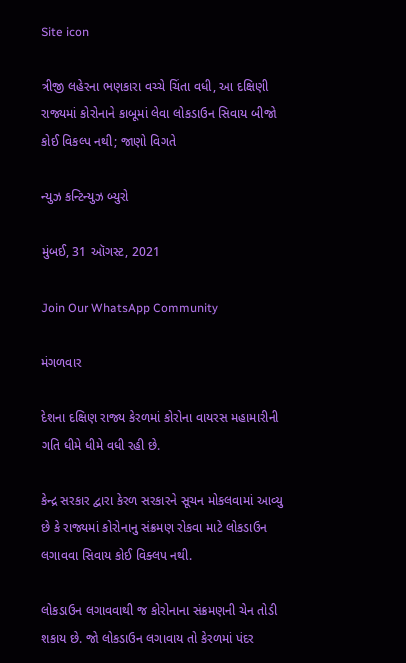Site icon

ત્રીજી લહેરના ભણકારા વચ્ચે ચિંતા વધી, આ દક્ષિણી રાજ્યમાં કોરોનાને કાબૂમાં લેવા લોકડાઉન સિવાય બીજો કોઈ વિકલ્પ નથી; જાણો વિગતે

ન્યુઝ કન્ટિન્યુઝ બ્યુરો

મુંબઈ, 31 ઑગસ્ટ, 2021

Join Our WhatsApp Community

મંગળવાર

દેશના દક્ષિણ રાજ્ય કેરળમાં કોરોના વાયરસ મહામારીની ગતિ ધીમે ધીમે વધી રહી છે.

કેન્દ્ર સરકાર દ્વારા કેરળ સરકારને સૂચન મોકલવામાં આવ્યુ છે કે રાજ્યમાં કોરોનાનુ સંક્રમણ રોકવા માટે લોકડાઉન લગાવવા સિવાય કોઈ વિક્લપ નથી.

લોકડાઉન લગાવવાથી જ કોરોનાના સંક્રમણની ચેન તોડી શકાય છે. જો લોકડાઉન લગાવાય તો કેરળમાં પંદર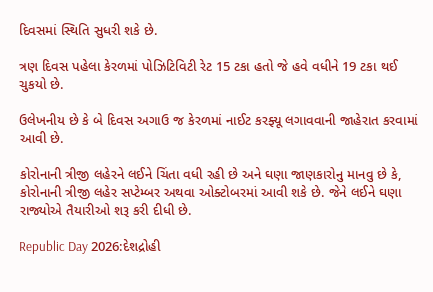દિવસમાં સ્થિતિ સુધરી શકે છે.

ત્રણ દિવસ પહેલા કેરળમાં પોઝિટિવિટી રેટ 15 ટકા હતો જે હવે વધીને 19 ટકા થઈ ચુકયો છે.

ઉલેખનીય છે કે બે દિવસ અગાઉ જ કેરળમાં નાઈટ કરફ્યૂ લગાવવાની જાહેરાત કરવામાં આવી છે.

કોરોનાની ત્રીજી લહેરને લઈને ચિંતા વધી રહી છે અને ઘણા જાણકારોનુ માનવુ છે કે, કોરોનાની ત્રીજી લહેર સપ્ટેમ્બર અથવા ઓક્ટોબરમાં આવી શકે છે. જેને લઈને ઘણા રાજ્યોએ તૈયારીઓ શરૂ કરી દીધી છે.

Republic Day 2026:દેશદ્રોહી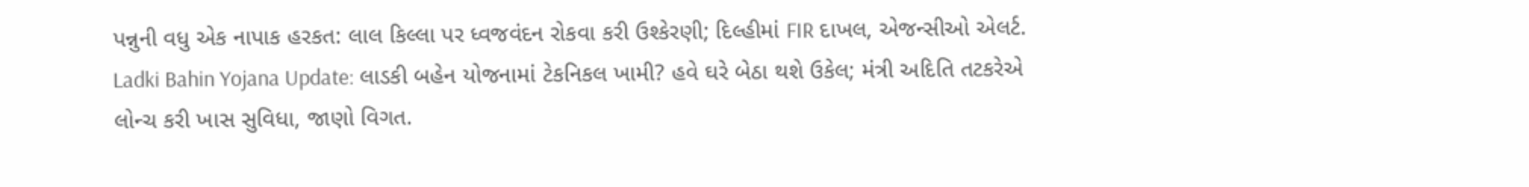પન્નુની વધુ એક નાપાક હરકત: લાલ કિલ્લા પર ધ્વજવંદન રોકવા કરી ઉશ્કેરણી; દિલ્હીમાં FIR દાખલ, એજન્સીઓ એલર્ટ.
Ladki Bahin Yojana Update: લાડકી બહેન યોજનામાં ટેકનિકલ ખામી? હવે ઘરે બેઠા થશે ઉકેલ; મંત્રી અદિતિ તટકરેએ લોન્ચ કરી ખાસ સુવિધા, જાણો વિગત.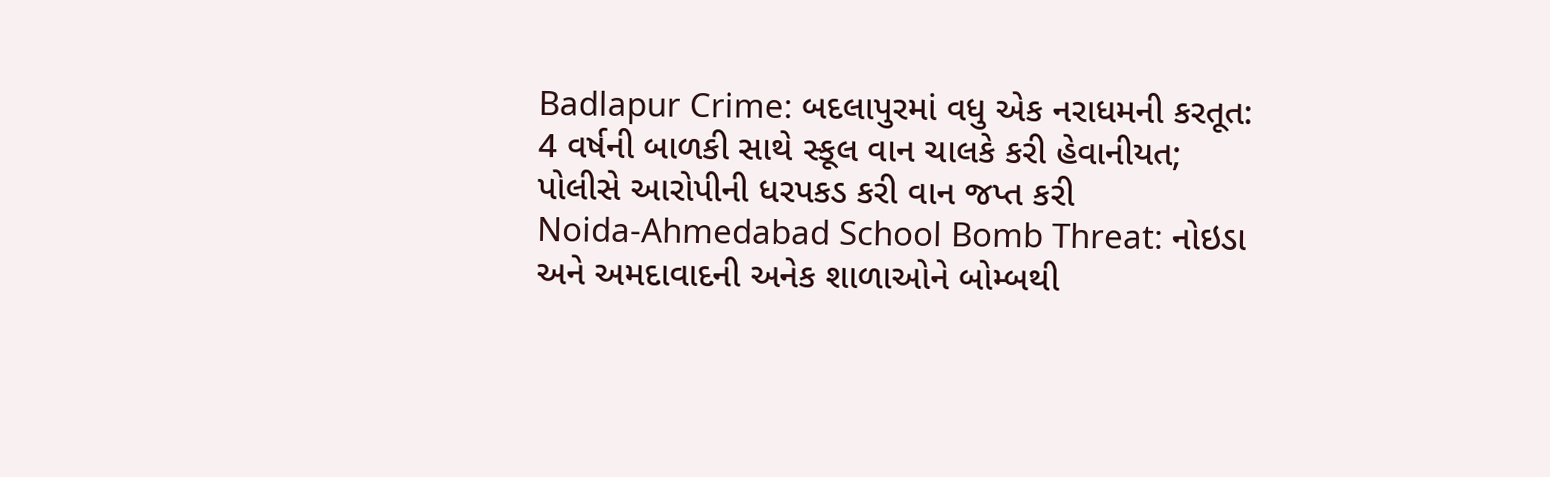Badlapur Crime: બદલાપુરમાં વધુ એક નરાધમની કરતૂત: 4 વર્ષની બાળકી સાથે સ્કૂલ વાન ચાલકે કરી હેવાનીયત; પોલીસે આરોપીની ધરપકડ કરી વાન જપ્ત કરી
Noida-Ahmedabad School Bomb Threat: નોઇડા અને અમદાવાદની અનેક શાળાઓને બોમ્બથી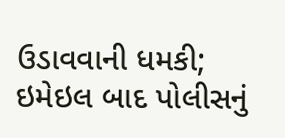ઉડાવવાની ધમકી; ઇમેઇલ બાદ પોલીસનું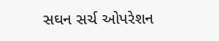સઘન સર્ચ ઓપરેશન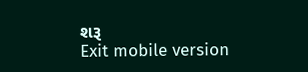શરૂ
Exit mobile version